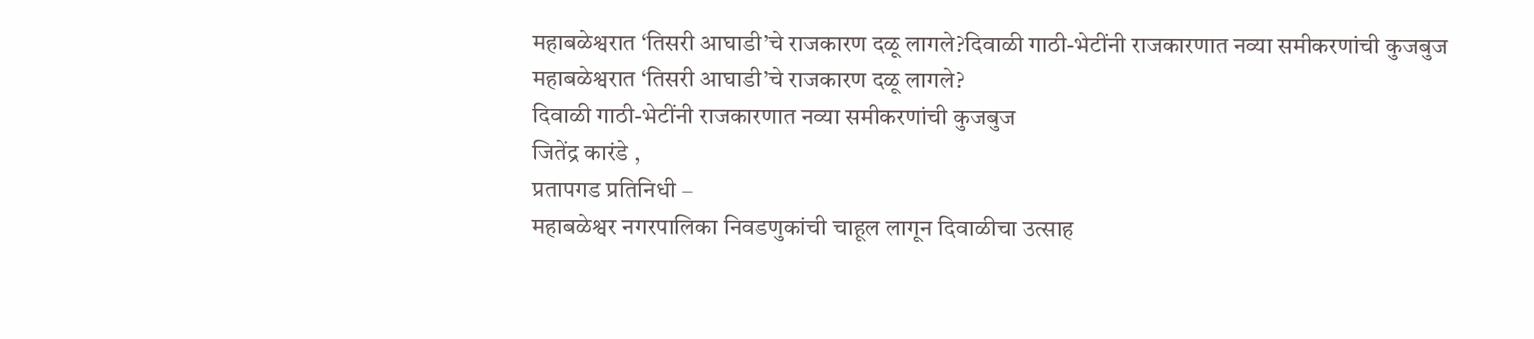महाबळेश्वरात ‘तिसरी आघाडी’चे राजकारण दळू लागले?दिवाळी गाठी-भेटींनी राजकारणात नव्या समीकरणांची कुजबुज
महाबळेश्वरात ‘तिसरी आघाडी’चे राजकारण दळू लागले?
दिवाळी गाठी-भेटींनी राजकारणात नव्या समीकरणांची कुजबुज
जितेंद्र कारंडे ,
प्रतापगड प्रतिनिधी –
महाबळेश्वर नगरपालिका निवडणुकांची चाहूल लागून दिवाळीचा उत्साह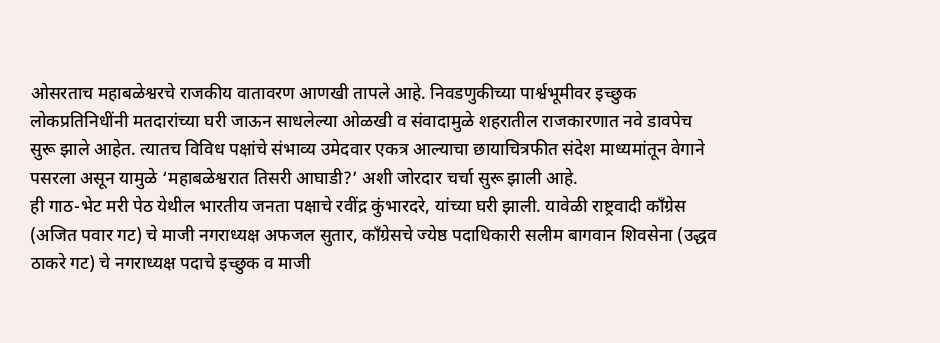ओसरताच महाबळेश्वरचे राजकीय वातावरण आणखी तापले आहे. निवडणुकीच्या पार्श्वभूमीवर इच्छुक लोकप्रतिनिधींनी मतदारांच्या घरी जाऊन साधलेल्या ओळखी व संवादामुळे शहरातील राजकारणात नवे डावपेच सुरू झाले आहेत. त्यातच विविध पक्षांचे संभाव्य उमेदवार एकत्र आल्याचा छायाचित्रफीत संदेश माध्यमांतून वेगाने पसरला असून यामुळे ‘महाबळेश्वरात तिसरी आघाडी?’ अशी जोरदार चर्चा सुरू झाली आहे.
ही गाठ-भेट मरी पेठ येथील भारतीय जनता पक्षाचे रवींद्र कुंभारदरे, यांच्या घरी झाली. यावेळी राष्ट्रवादी काँग्रेस (अजित पवार गट) चे माजी नगराध्यक्ष अफजल सुतार, काँग्रेसचे ज्येष्ठ पदाधिकारी सलीम बागवान शिवसेना (उद्धव ठाकरे गट) चे नगराध्यक्ष पदाचे इच्छुक व माजी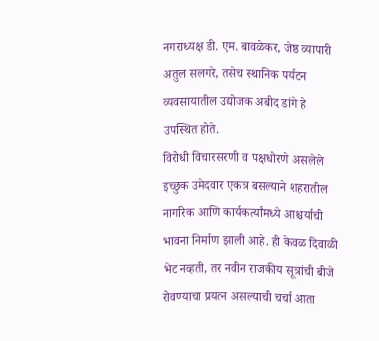नगराध्यक्ष डी. एम. बावळेकर, जेष्ठ व्यापारी अतुल सलगरे, तसेच स्थानिक पर्यटन व्यवसायातील उद्योजक अबीद डांगे हे उपस्थित होते.
विरोधी विचारसरणी व पक्षधोरणे असलेले इच्छुक उमेदवार एकत्र बसल्याने शहरातील नागरिक आणि कार्यकर्त्यांमध्ये आश्चर्याची भावना निर्माण झाली आहे. ही केवळ दिवाळी भेट नव्हती, तर नवीन राजकीय सूत्रांची बीजे रोवण्याचा प्रयत्न असल्याची चर्चा आता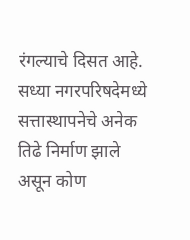रंगल्याचे दिसत आहे.
सध्या नगरपरिषदेमध्ये सत्तास्थापनेचे अनेक तिढे निर्माण झाले असून कोण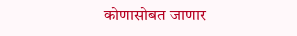कोणासोबत जाणार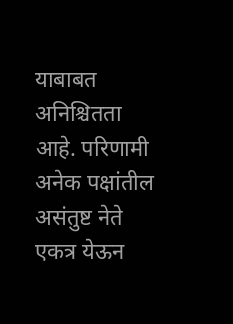याबाबत अनिश्चितता आहे. परिणामी अनेक पक्षांतील असंतुष्ट नेते एकत्र येऊन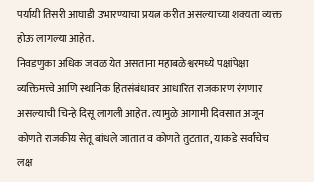पर्यायी तिसरी आघाडी उभारण्याचा प्रयत्न करीत असल्याच्या शक्यता व्यक्त होऊ लागल्या आहेत.
निवडणुका अधिक जवळ येत असताना महाबळेश्वरमध्ये पक्षांपेक्षा व्यक्तिमत्त्वे आणि स्थानिक हितसंबंधावर आधारित राजकारण रंगणार असल्याची चिन्हे दिसू लागली आहेत. त्यामुळे आगामी दिवसात अजून कोणते राजकीय सेतू बांधले जातात व कोणते तुटतात, याकडे सर्वांचेच लक्ष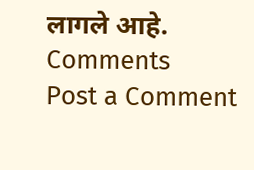लागले आहे.
Comments
Post a Comment